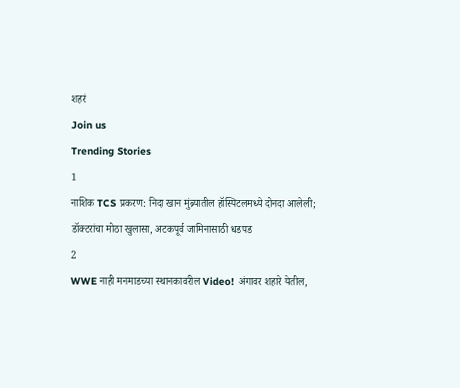शहरं
Join us
Trending Stories
1
नाशिक TCS प्रकरण: निदा खान मुंब्र्यातील हॉस्पिटलमध्ये दोनदा आलेली; डॉक्टरांचा मोठा खुलासा, अटकपूर्व जामिनासाठी धडपड
2
WWE नाही मनमाडच्या स्थानकावरील Video! अंगावर शहारे येतील,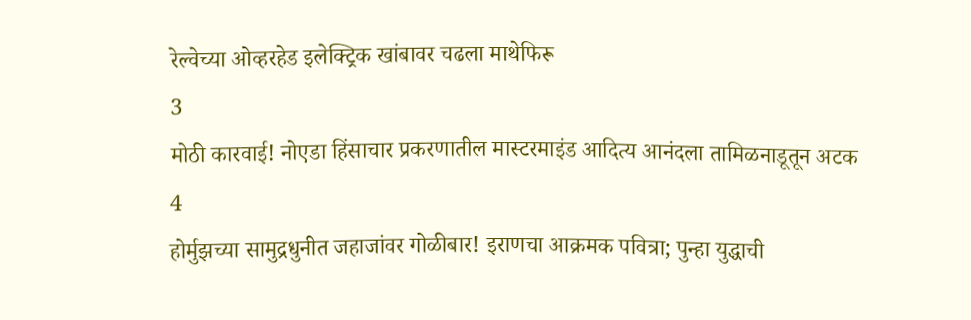रेल्वेच्या ओव्हरहेड इलेक्ट्रिक खांबावर चढला माथेफिरू
3
मोठी कारवाई! नोएडा हिंसाचार प्रकरणातील मास्टरमाइंड आदित्य आनंदला तामिळनाडूतून अटक
4
होर्मुझच्या सामुद्रधुनीत जहाजांवर गोळीबार! इराणचा आक्रमक पवित्रा; पुन्हा युद्धाची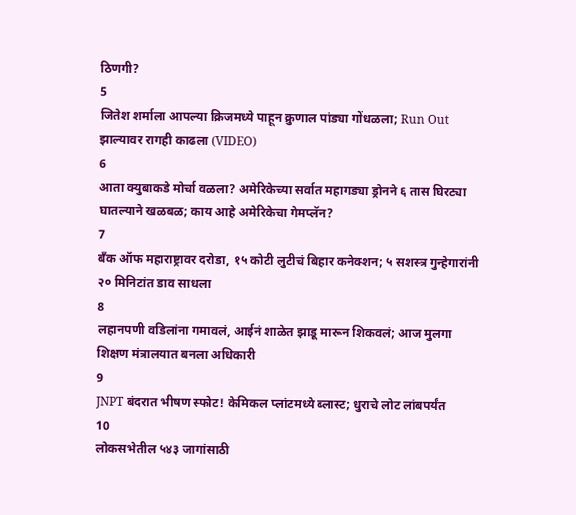ठिणगी?
5
जितेश शर्माला आपल्या क्रिजमध्ये पाहून क्रुणाल पांड्या गोंधळला; Run Out झाल्यावर रागही काढला (VIDEO)
6
आता क्युबाकडे मोर्चा वळला? अमेरिकेच्या सर्वात महागड्या ड्रोनने ६ तास घिरट्या घातल्याने खळबळ; काय आहे अमेरिकेचा गेमप्लॅन?
7
बँक ऑफ महाराष्ट्रावर दरोडा, १५ कोटी लुटीचं बिहार कनेक्शन; ५ सशस्त्र गुन्हेगारांनी २० मिनिटांत डाव साधला
8
लहानपणी वडिलांना गमावलं, आईनं शाळेत झाडू मारून शिकवलं; आज मुलगा शिक्षण मंत्रालयात बनला अधिकारी
9
JNPT बंदरात भीषण स्फोट! केमिकल प्लांटमध्ये ब्लास्ट; धुराचे लोट लांबपर्यंत
10
लोकसभेतील ५४३ जागांसाठी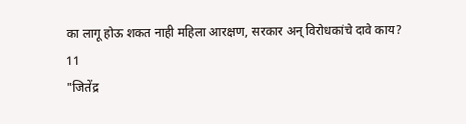का लागू होऊ शकत नाही महिला आरक्षण, सरकार अन् विरोधकांचे दावे काय?
11
"जितेंद्र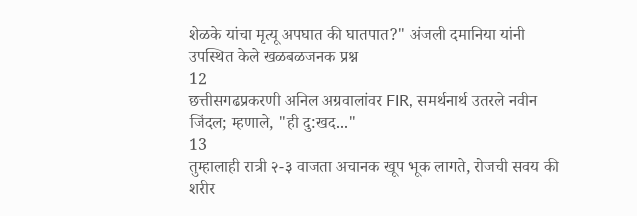शेळके यांचा मृत्यू अपघात की घातपात?" अंजली दमानिया यांनी उपस्थित केले खळबळजनक प्रश्न
12
छत्तीसगढप्रकरणी अनिल अग्रवालांवर FIR, समर्थनार्थ उतरले नवीन जिंदल; म्हणाले, "ही दु:खद..."
13
तुम्हालाही रात्री २-३ वाजता अचानक खूप भूक लागते, रोजची सवय की शरीर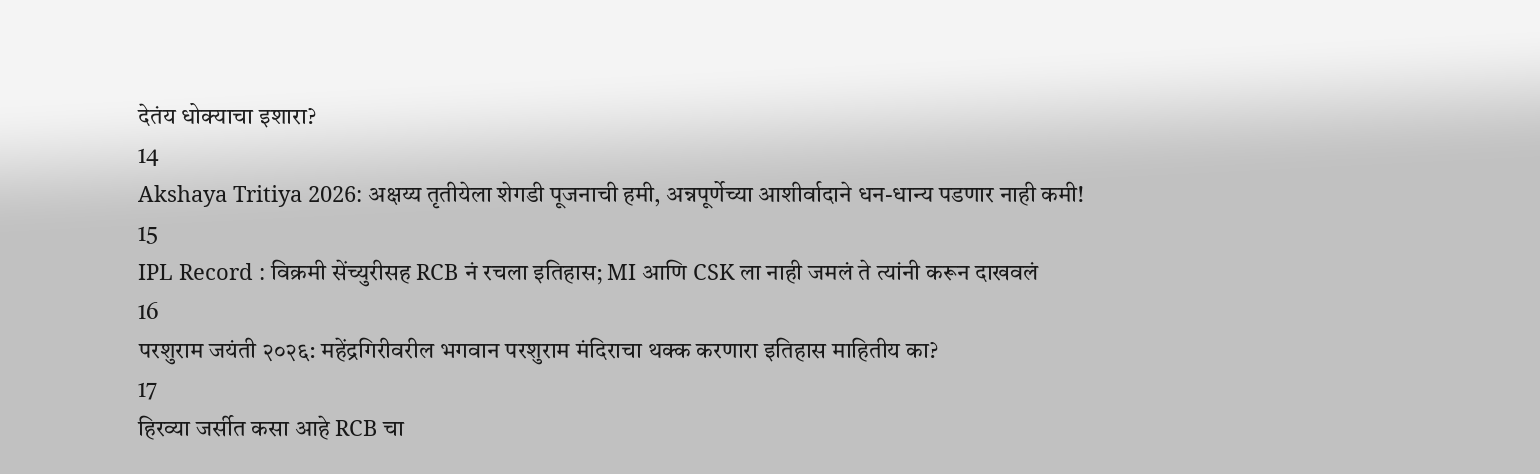देतंय धोक्याचा इशारा?
14
Akshaya Tritiya 2026: अक्षय्य तृतीयेला शेगडी पूजनाची हमी, अन्नपूर्णेच्या आशीर्वादाने धन-धान्य पडणार नाही कमी!
15
IPL Record : विक्रमी सेंच्युरीसह RCB नं रचला इतिहास; MI आणि CSK ला नाही जमलं ते त्यांनी करून दाखवलं
16
परशुराम जयंती २०२६: महेंद्रगिरीवरील भगवान परशुराम मंदिराचा थक्क करणारा इतिहास माहितीय का?
17
हिरव्या जर्सीत कसा आहे RCB चा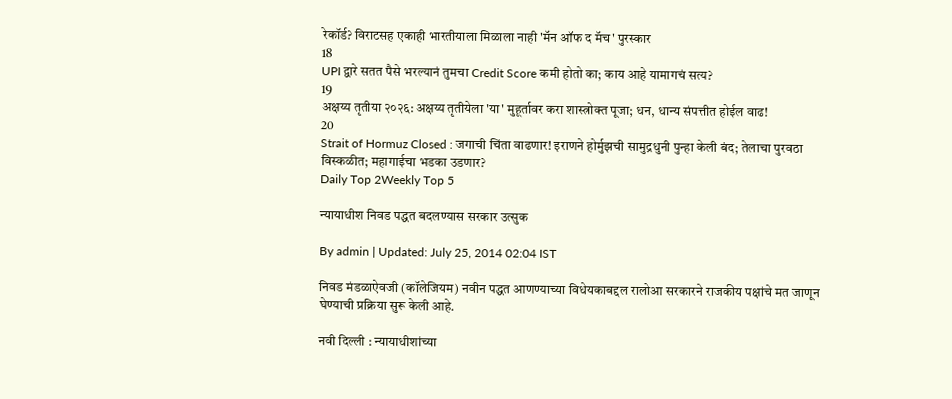रेकॉर्ड? विराटसह एकाही भारतीयाला मिळाला नाही 'मॅन ऑफ द मॅच' पुरस्कार
18
UPI द्वारे सतत पैसे भरल्यानं तुमचा Credit Score कमी होतो का; काय आहे यामागचं सत्य?
19
अक्षय्य तृतीया २०२६: अक्षय्य तृतीयेला 'या' मुहूर्तावर करा शास्त्रोक्त पूजा; धन, धान्य संपत्तीत होईल वाढ!
20
Strait of Hormuz Closed : जगाची चिंता वाढणार! इराणने होर्मुझची सामुद्रधुनी पुन्हा केली बंद; तेलाचा पुरवठा विस्कळीत; महागाईचा भडका उडणार?
Daily Top 2Weekly Top 5

न्यायाधीश निवड पद्धत बदलण्यास सरकार उत्सुक

By admin | Updated: July 25, 2014 02:04 IST

निवड मंडळाऐवजी (कॉलेजियम) नवीन पद्धत आणण्याच्या विधेयकाबद्दल रालोआ सरकारने राजकीय पक्षांचे मत जाणून घेण्याची प्रक्रिया सुरू केली आहे.

नवी दिल्ली : न्यायाधीशांच्या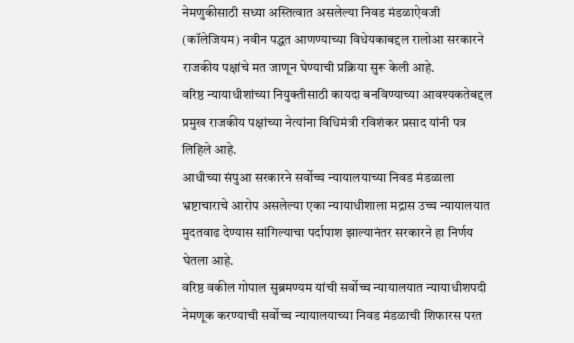नेमणुकीसाठी सध्या अस्तित्वात असलेल्या निवड मंडळाऐवजी (कॉलेजियम) नवीन पद्धत आणण्याच्या विधेयकाबद्दल रालोआ सरकारने राजकीय पक्षांचे मत जाणून घेण्याची प्रक्रिया सुरू केली आहे.
वरिष्ठ न्यायाधीशांच्या नियुक्तीसाठी कायदा बनविण्याच्या आवश्यकतेबद्दल प्रमुख राजकीय पक्षांच्या नेत्यांना विधिमंत्री रविशंकर प्रसाद यांनी पत्र लिहिले आहे.
आधीच्या संपुआ सरकारने सर्वोच्च न्यायालयाच्या निवड मंडळाला भ्रष्टाचाराचे आरोप असलेल्या एका न्यायाधीशाला मद्रास उच्च न्यायालयात मुदतवाढ देण्यास सांगिल्याचा पर्दापाश झाल्यानंतर सरकारने हा निर्णय घेतला आहे.
वरिष्ठ वकील गोपाल सुब्रमण्यम यांची सर्वोच्च न्यायालयात न्यायाधीशपदी नेमणूक करण्याची सर्वोच्च न्यायालयाच्या निवड मंडळाची शिफारस परत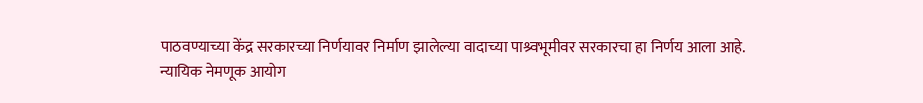पाठवण्याच्या केंद्र सरकारच्या निर्णयावर निर्माण झालेल्या वादाच्या पाश्र्वभूमीवर सरकारचा हा निर्णय आला आहे.
न्यायिक नेमणूक आयोग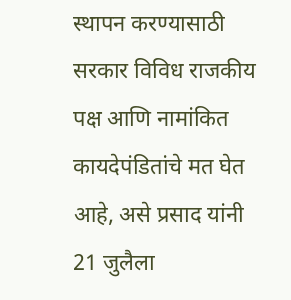स्थापन करण्यासाठी सरकार विविध राजकीय पक्ष आणि नामांकित कायदेपंडितांचे मत घेत आहे, असे प्रसाद यांनी 21 जुलैला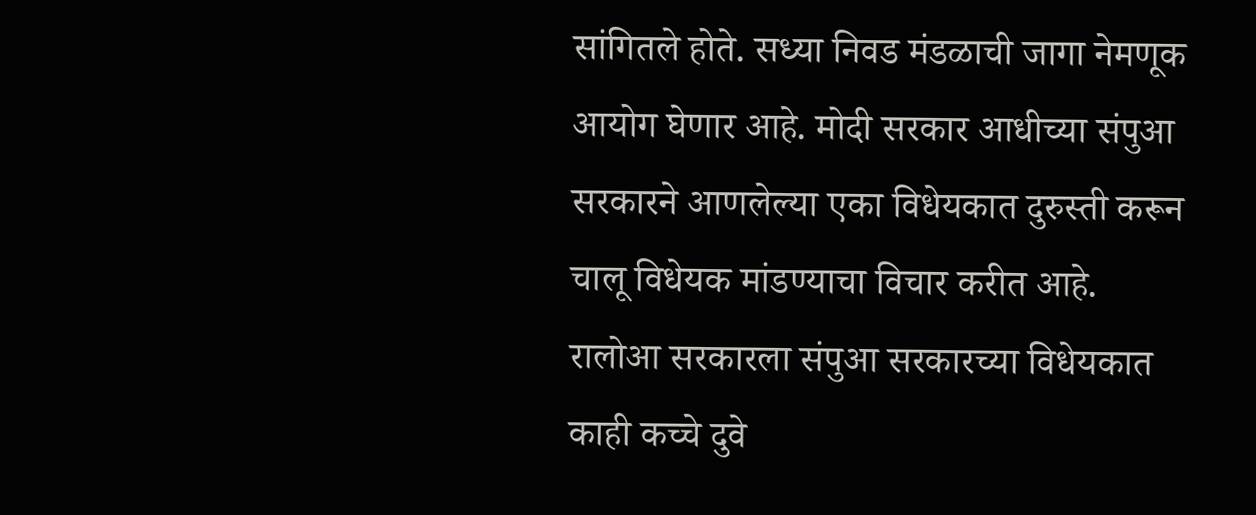सांगितले होते. सध्या निवड मंडळाची जागा नेमणूक आयोग घेणार आहे. मोदी सरकार आधीच्या संपुआ सरकारने आणलेल्या एका विधेयकात दुरुस्ती करून चालू विधेयक मांडण्याचा विचार करीत आहे. रालोआ सरकारला संपुआ सरकारच्या विधेयकात काही कच्चे दुवे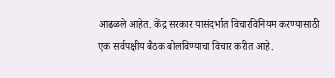आढळले आहेत. केंद्र सरकार यासंदर्भात विचारविनियम करण्यासाठी एक सर्वपक्षीय बैठक बोलविण्याचा विचार करीत आहे.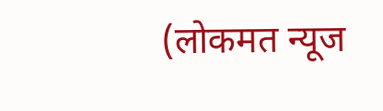(लोकमत न्यूज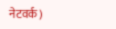नेटवर्क)